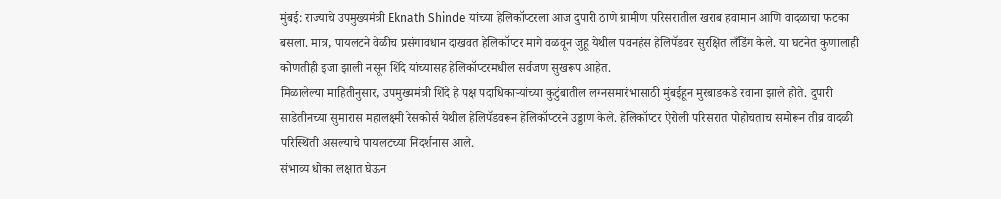मुंबई: राज्याचे उपमुख्यमंत्री Eknath Shinde यांच्या हेलिकॉप्टरला आज दुपारी ठाणे ग्रामीण परिसरातील खराब हवामान आणि वादळाचा फटका बसला. मात्र, पायलटने वेळीच प्रसंगावधान दाखवत हेलिकॉप्टर मागे वळवून जुहू येथील पवनहंस हेलिपॅडवर सुरक्षित लँडिंग केले. या घटनेत कुणालाही कोणतीही इजा झाली नसून शिंदे यांच्यासह हेलिकॉप्टरमधील सर्वजण सुखरूप आहेत.
मिळालेल्या माहितीनुसार, उपमुख्यमंत्री शिंदे हे पक्ष पदाधिकाऱ्यांच्या कुटुंबातील लग्नसमारंभासाठी मुंबईहून मुरबाडकडे रवाना झाले होते. दुपारी साडेतीनच्या सुमारास महालक्ष्मी रेसकोर्स येथील हेलिपॅडवरून हेलिकॉप्टरने उड्डाण केले. हेलिकॉप्टर ऐरोली परिसरात पोहोचताच समोरून तीव्र वादळी परिस्थिती असल्याचे पायलटच्या निदर्शनास आले.
संभाव्य धोका लक्षात घेऊन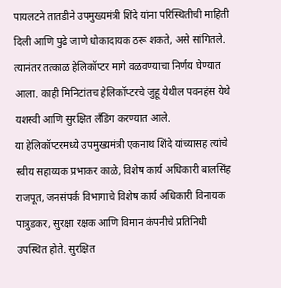पायलटने तातडीने उपमुख्यमंत्री शिंदे यांना परिस्थितीची माहिती दिली आणि पुढे जाणे धोकादायक ठरू शकते, असे सांगितले. त्यानंतर तत्काळ हेलिकॉप्टर मागे वळवण्याचा निर्णय घेण्यात आला. काही मिनिटांतच हेलिकॉप्टरचे जुहू येथील पवनहंस येथे यशस्वी आणि सुरक्षित लँडिंग करण्यात आले.
या हेलिकॉप्टरमध्ये उपमुख्यमंत्री एकनाथ शिंदे यांच्यासह त्यांचे स्वीय सहाय्यक प्रभाकर काळे, विशेष कार्य अधिकारी बालसिंह राजपूत, जनसंपर्क विभागाचे विशेष कार्य अधिकारी विनायक पात्रुडकर, सुरक्षा रक्षक आणि विमान कंपनीचे प्रतिनिधी उपस्थित होते. सुरक्षित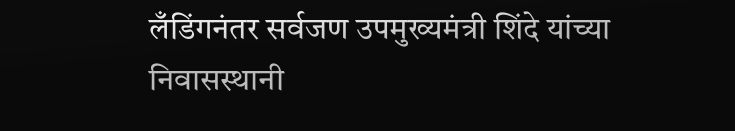लँडिंगनंतर सर्वजण उपमुख्यमंत्री शिंदे यांच्या निवासस्थानी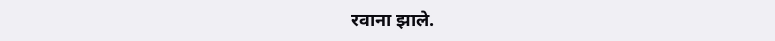रवाना झाले.